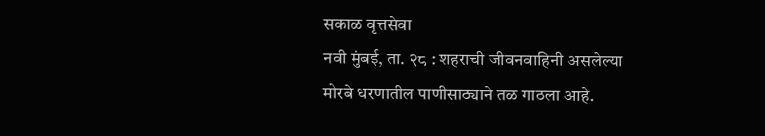सकाळ वृत्तसेवा
नवी मुंबई, ता. २८ : शहराची जीवनवाहिनी असलेल्या मोरबे धरणातील पाणीसाठ्याने तळ गाठला आहे.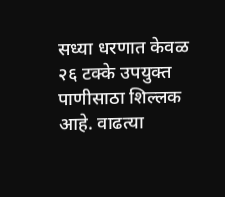सध्या धरणात केवळ २६ टक्के उपयुक्त पाणीसाठा शिल्लक आहे. वाढत्या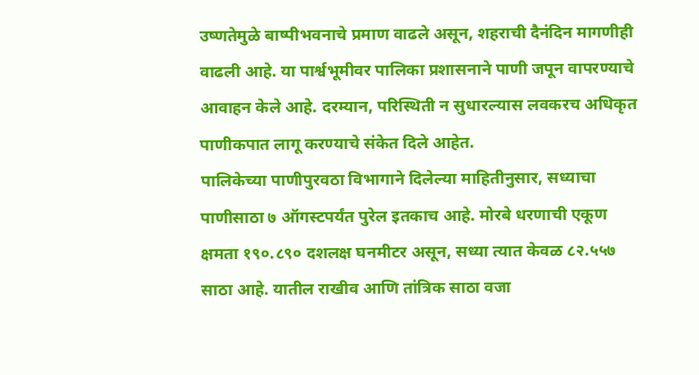उष्णतेमुळे बाष्पीभवनाचे प्रमाण वाढले असून, शहराची दैनंदिन मागणीही वाढली आहे. या पार्श्वभूमीवर पालिका प्रशासनाने पाणी जपून वापरण्याचे आवाहन केले आहे. दरम्यान, परिस्थिती न सुधारल्यास लवकरच अधिकृत पाणीकपात लागू करण्याचे संकेत दिले आहेत.
पालिकेच्या पाणीपुरवठा विभागाने दिलेल्या माहितीनुसार, सध्याचा पाणीसाठा ७ ऑगस्टपर्यंत पुरेल इतकाच आहे. मोरबे धरणाची एकूण क्षमता १९०.८९० दशलक्ष घनमीटर असून, सध्या त्यात केवळ ८२.५५७ साठा आहे. यातील राखीव आणि तांत्रिक साठा वजा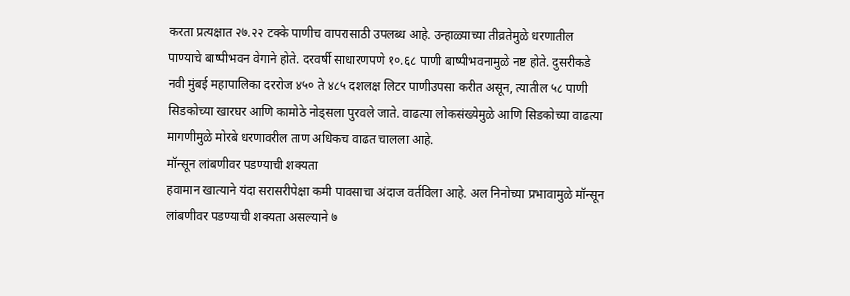करता प्रत्यक्षात २७.२२ टक्के पाणीच वापरासाठी उपलब्ध आहे. उन्हाळ्याच्या तीव्रतेमुळे धरणातील पाण्याचे बाष्पीभवन वेगाने होते. दरवर्षी साधारणपणे १०.६८ पाणी बाष्पीभवनामुळे नष्ट होते. दुसरीकडे नवी मुंबई महापालिका दररोज ४५० ते ४८५ दशलक्ष लिटर पाणीउपसा करीत असून, त्यातील ५८ पाणी सिडकोच्या खारघर आणि कामोठे नोड्सला पुरवले जाते. वाढत्या लोकसंख्येमुळे आणि सिडकोच्या वाढत्या मागणीमुळे मोरबे धरणावरील ताण अधिकच वाढत चालला आहे.
मॉन्सून लांबणीवर पडण्याची शक्यता
हवामान खात्याने यंदा सरासरीपेक्षा कमी पावसाचा अंदाज वर्तविला आहे. अल निनोच्या प्रभावामुळे मॉन्सून लांबणीवर पडण्याची शक्यता असल्याने ७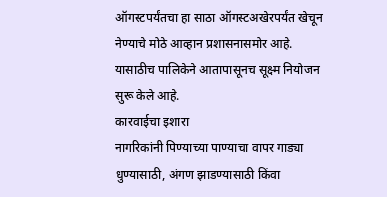ऑगस्टपर्यंतचा हा साठा ऑगस्टअखेरपर्यंत खेचून नेण्याचे मोठे आव्हान प्रशासनासमोर आहे. यासाठीच पालिकेने आतापासूनच सूक्ष्म नियोजन सुरू केले आहे.
कारवाईचा इशारा
नागरिकांनी पिण्याच्या पाण्याचा वापर गाड्या धुण्यासाठी, अंगण झाडण्यासाठी किंवा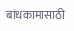बांधकामासाठी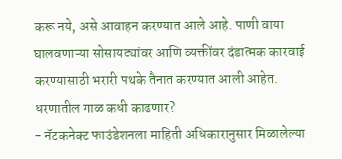करू नये, असे आवाहन करण्यात आले आहे. पाणी वाया घालवणाऱ्या सोसायट्यांवर आणि व्यक्तींवर दंडात्मक कारवाई करण्यासाठी भरारी पथके तैनात करण्यात आली आहेत.
धरणातील गाळ कधी काढणार?
- नॅटकनेक्ट फाउंडेशनला माहिती अधिकारानुसार मिळालेल्या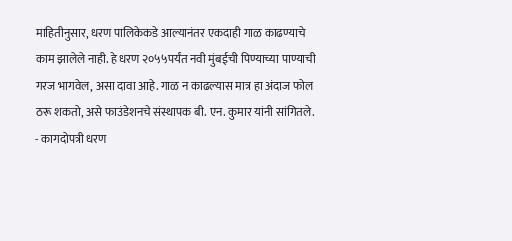माहितीनुसार, धरण पालिकेकडे आल्यानंतर एकदाही गाळ काढण्याचे काम झालेले नाही. हे धरण २०५५पर्यंत नवी मुंबईची पिण्याच्या पाण्याची गरज भागवेल, असा दावा आहे. गाळ न काढल्यास मात्र हा अंदाज फोल ठरू शकतो, असे फाउंडेशनचे संस्थापक बी. एन. कुमार यांनी सांगितले.
- कागदोपत्री धरण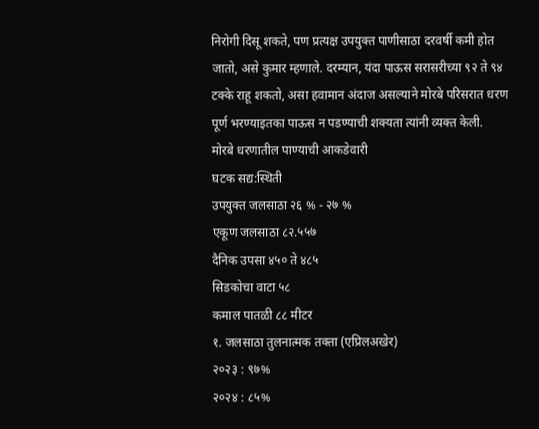निरोगी दिसू शकते, पण प्रत्यक्ष उपयुक्त पाणीसाठा दरवर्षी कमी होत जातो, असे कुमार म्हणाले. दरम्यान, यंदा पाऊस सरासरीच्या ९२ ते ९४ टक्के राहू शकतो, असा हवामान अंदाज असल्याने मोरबे परिसरात धरण पूर्ण भरण्याइतका पाऊस न पडण्याची शक्यता त्यांनी व्यक्त केली.
मोरबे धरणातील पाण्याची आकडेवारी
घटक सद्य:स्थिती
उपयुक्त जलसाठा २६ % - २७ %
एकूण जलसाठा ८२.५५७
दैनिक उपसा ४५० ते ४८५
सिडकोचा वाटा ५८
कमाल पातळी ८८ मीटर
१. जलसाठा तुलनात्मक तक्ता (एप्रिलअखेर)
२०२३ : ९७%
२०२४ : ८५%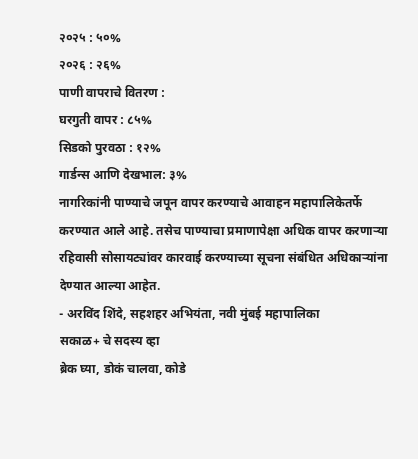२०२५ : ५०%
२०२६ : २६%
पाणी वापराचे वितरण :
घरगुती वापर : ८५%
सिडको पुरवठा : १२%
गार्डन्स आणि देखभाल: ३%
नागरिकांनी पाण्याचे जपून वापर करण्याचे आवाहन महापालिकेतर्फे करण्यात आले आहे. तसेच पाण्याचा प्रमाणापेक्षा अधिक वापर करणाऱ्या रहिवासी सोसायट्यांवर कारवाई करण्याच्या सूचना संबंधित अधिकाऱ्यांना देण्यात आल्या आहेत.
- अरविंद शिंदे, सहशहर अभियंता, नवी मुंबई महापालिका
सकाळ+ चे सदस्य व्हा
ब्रेक घ्या, डोकं चालवा, कोडे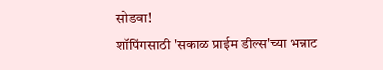सोडवा!
शॉपिंगसाठी 'सकाळ प्राईम डील्स'च्या भन्नाट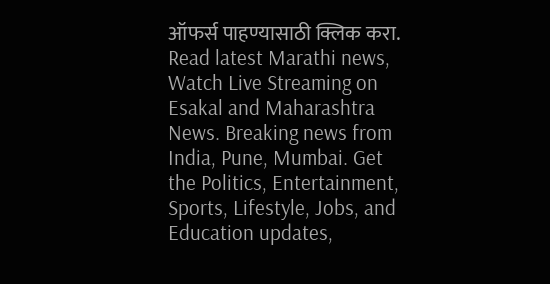ऑफर्स पाहण्यासाठी क्लिक करा.
Read latest Marathi news, Watch Live Streaming on Esakal and Maharashtra News. Breaking news from India, Pune, Mumbai. Get the Politics, Entertainment, Sports, Lifestyle, Jobs, and Education updates,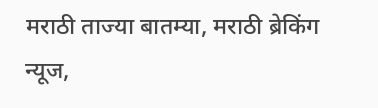मराठी ताज्या बातम्या, मराठी ब्रेकिंग न्यूज,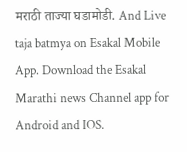मराठी ताज्या घडामोडी. And Live taja batmya on Esakal Mobile App. Download the Esakal Marathi news Channel app for Android and IOS.